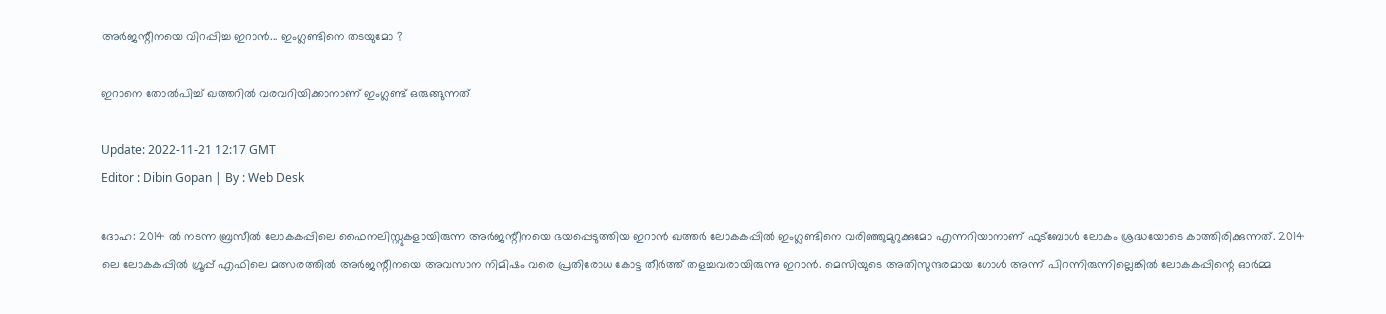അർജന്റീനയെ വിറപ്പിച്ച ഇറാൻ... ഇംഗ്ലണ്ടിനെ തടയുമോ ?

ഇറാനെ തോൽപിച്ച് ഖത്തറിൽ വരവറിയിക്കാനാണ് ഇംഗ്ലണ്ട് ഒരുങ്ങുന്നത്

Update: 2022-11-21 12:17 GMT
Editor : Dibin Gopan | By : Web Desk

ദോഹ: 2014 ൽ നടന്ന ബ്രസീൽ ലോകകപ്പിലെ ഫൈനലിസ്റ്റുകളായിരുന്ന അർജന്റീനയെ ഭയപ്പെടുത്തിയ ഇറാൻ ഖത്തർ ലോകകപ്പിൽ ഇംഗ്ലണ്ടിനെ വരിഞ്ഞുമുറുക്കുമോ എന്നറിയാനാണ് ഫുട്‌ബോൾ ലോകം ശ്രദ്ധയോടെ കാത്തിരിക്കുന്നത്. 2014 ലെ ലോകകപ്പിൽ ഗ്രൂപ്പ് എഫിലെ മത്സരത്തിൽ അർജന്റീനയെ അവസാന നിമിഷം വരെ പ്രതിരോധ കോട്ട തീർത്ത് തളച്ചവരായിരുന്നു ഇറാൻ. മെസിയുടെ അതിസുന്ദരമായ ഗോൾ അന്ന് പിറന്നിരുന്നില്ലെങ്കിൽ ലോകകപ്പിന്റെ ഓർമ്മ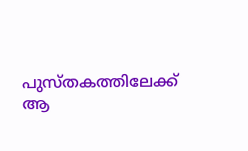പുസ്തകത്തിലേക്ക് ആ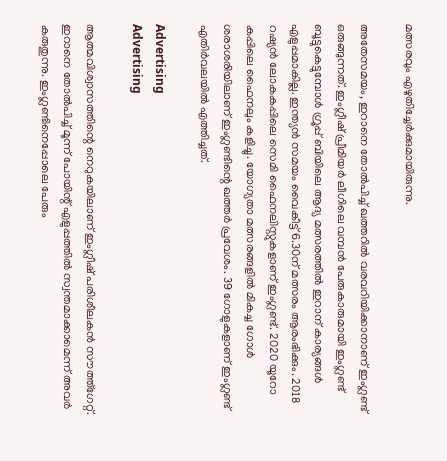മത്സരവും എഴുതിച്ചേർക്കുമായിരുന്നു.

അതേസമയം, ഇറാനെ തോൽപിച്ച് ഖത്തറിൽ വരവറിയിക്കാനാണ് ഇംഗ്ലണ്ട് ഒരുങ്ങുന്നത്. ഇംഗ്ലീഷ് പ്രീമിയർ ലീഗിലെ വമ്പൻ പേരുകാരുമായി ഇംഗ്ലണ്ട് ബൂട്ടുകെട്ടുമ്പോൾ ഗ്രൂപ്പ് ബിയിലെ ആദ്യ മത്സരത്തിൽ ഇറാന് കാര്യങ്ങൾ എളുപ്പമാകില്ല. ഇന്ത്യൻ സമയം വൈകീട്ട് 6.30ന് മത്സരം ആരംഭിക്കും. 2018 റഷ്യൻ ലോകകപ്പിലെ സെമി ഫൈനലിസ്റ്റുകളാണ് ഇംഗ്ലണ്ട്. 2020 യൂറോ കപ്പിലെ ഫൈനലും കളിച്ചു. യോഗ്യതാ മത്സരങ്ങളിൽ മികച്ച ഗോൾ ശരാശരിയിലാണ് ഇംഗ്ലണ്ടിന്റെ ഖത്തർ പ്രവേശം. 39 ഗോളുകളാണ് ഇംഗ്ലണ്ട് എതിർവലയിൽ എത്തിച്ചത്.

Advertising
Advertising

ആത്മവിശ്വാസത്തിന്റെ നെറുകയിലാണ് ഇംഗ്ലീഷ് പരിശീലകൻ സൗത്ത്ഗേറ്റ്. ഇറാനെ തോൽപിച്ച് മൂന്ന് പോയിന്റ് എളുപ്പത്തിൽ സ്വന്തമാക്കാമെന്ന് അവർ കരുതുന്നു. ഇംഗ്ലണ്ടിനെപ്പോലെ പേരും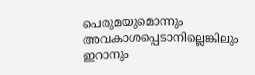പെരുമയുമൊന്നും അവകാശപ്പെടാനില്ലെങ്കിലും ഇറാനും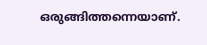ഒരുങ്ങിത്തന്നെയാണ്.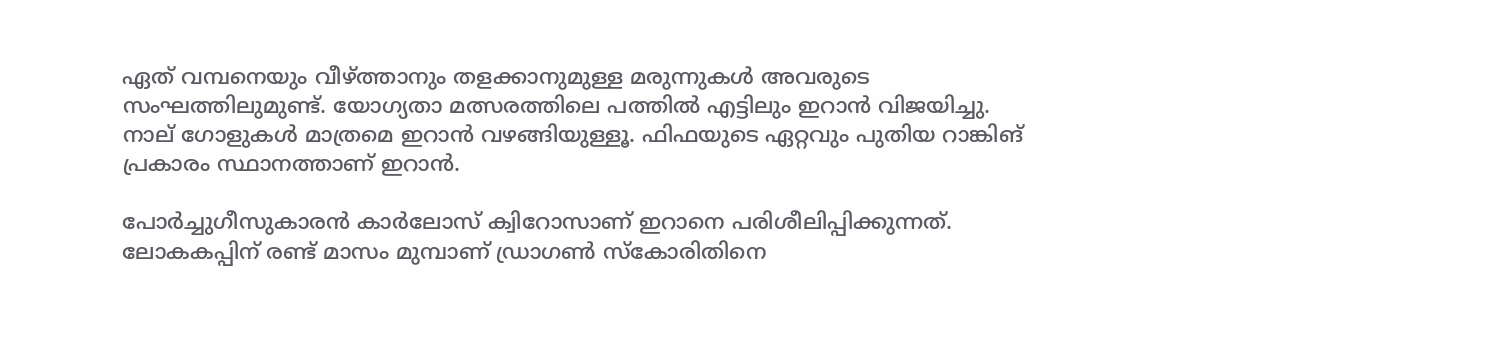ഏത് വമ്പനെയും വീഴ്ത്താനും തളക്കാനുമുള്ള മരുന്നുകൾ അവരുടെ സംഘത്തിലുമുണ്ട്. യോഗ്യതാ മത്സരത്തിലെ പത്തിൽ എട്ടിലും ഇറാൻ വിജയിച്ചു. നാല് ഗോളുകൾ മാത്രമെ ഇറാൻ വഴങ്ങിയുള്ളൂ. ഫിഫയുടെ ഏറ്റവും പുതിയ റാങ്കിങ് പ്രകാരം സ്ഥാനത്താണ് ഇറാൻ.

പോർച്ചുഗീസുകാരൻ കാർലോസ് ക്വിറോസാണ് ഇറാനെ പരിശീലിപ്പിക്കുന്നത്. ലോകകപ്പിന് രണ്ട് മാസം മുമ്പാണ് ഡ്രാഗൺ സ്‌കോരിതിനെ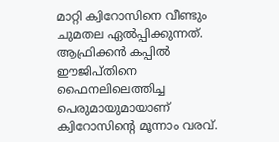മാറ്റി ക്വിറോസിനെ വീണ്ടും ചുമതല ഏൽപ്പിക്കുന്നത്. ആഫ്രിക്കൻ കപ്പിൽ ഈജിപ്തിനെ ഫൈനലിലെത്തിച്ച പെരുമായുമായാണ് ക്വിറോസിന്റെ മൂന്നാം വരവ്.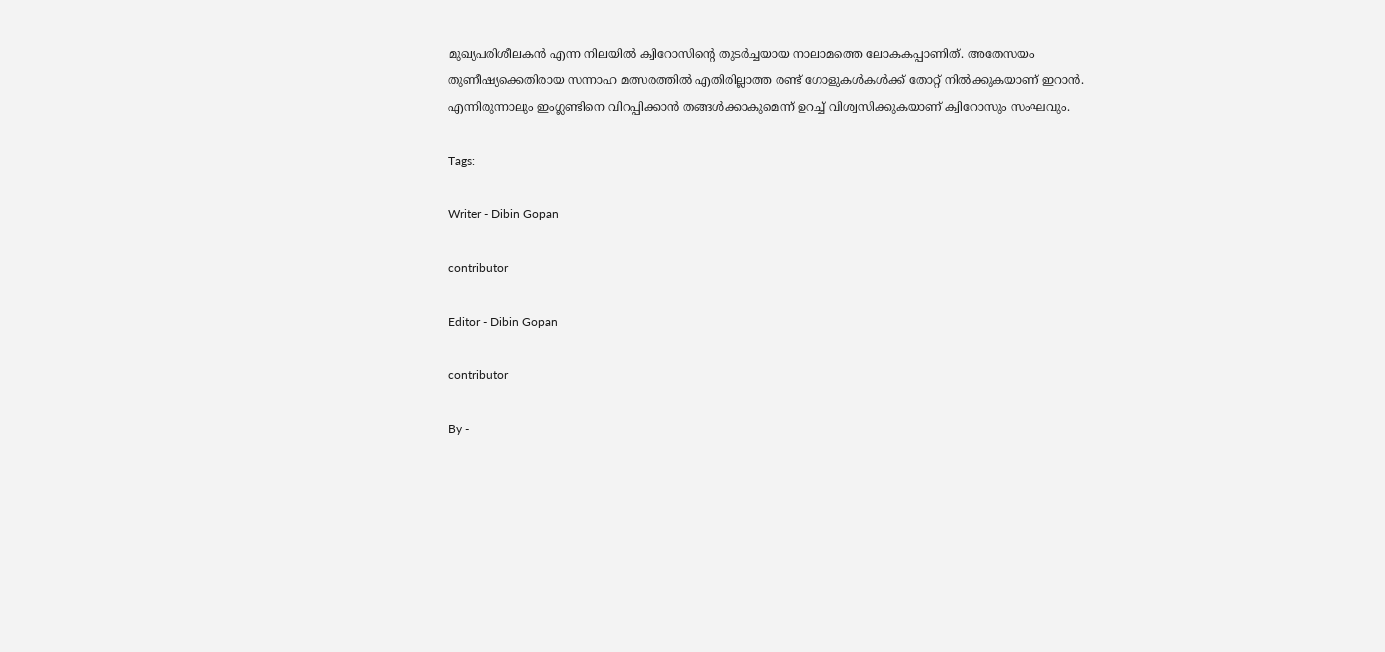മുഖ്യപരിശീലകൻ എന്ന നിലയിൽ ക്വിറോസിന്റെ തുടർച്ചയായ നാലാമത്തെ ലോകകപ്പാണിത്. അതേസയം തുണീഷ്യക്കെതിരായ സന്നാഹ മത്സരത്തിൽ എതിരില്ലാത്ത രണ്ട് ഗോളുകൾകൾക്ക് തോറ്റ് നിൽക്കുകയാണ് ഇറാൻ. എന്നിരുന്നാലും ഇംഗ്ലണ്ടിനെ വിറപ്പിക്കാൻ തങ്ങൾക്കാകുമെന്ന് ഉറച്ച് വിശ്വസിക്കുകയാണ് ക്വിറോസും സംഘവും.

Tags:

Writer - Dibin Gopan

contributor

Editor - Dibin Gopan

contributor

By -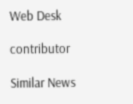Web Desk

contributor

Similar News